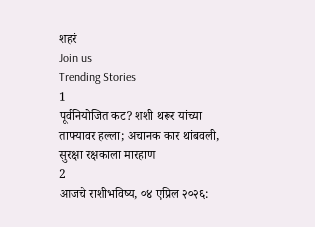शहरं
Join us
Trending Stories
1
पूर्वनियोजित कट? शशी थरूर यांच्या ताफ्यावर हल्ला; अचानक कार थांबवली, सुरक्षा रक्षकाला मारहाण
2
आजचे राशीभविष्य, ०४ एप्रिल २०२६: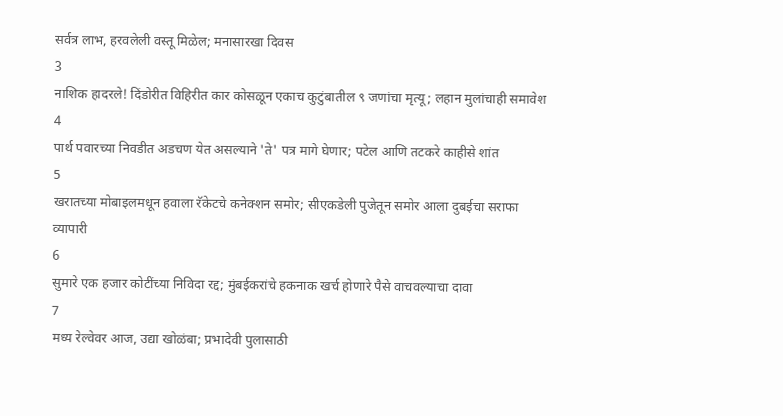सर्वत्र लाभ, हरवलेली वस्तू मिळेल; मनासारखा दिवस
3
नाशिक हादरले! दिंडोरीत विहिरीत कार कोसळून एकाच कुटुंबातील ९ जणांचा मृत्यू; लहान मुलांचाही समावेश
4
पार्थ पवारच्या निवडीत अडचण येत असल्याने 'ते' पत्र मागे घेणार; पटेल आणि तटकरे काहीसे शांत
5
खरातच्या मोबाइलमधून हवाला रॅकेटचे कनेक्शन समोर; सीएकडेली पुजेतून समोर आला दुबईचा सराफा व्यापारी
6
सुमारे एक हजार कोटींच्या निविदा रद्द; मुंबईकरांचे हकनाक खर्च होणारे पैसे वाचवल्याचा दावा
7
मध्य रेल्वेवर आज, उद्या खोळंबा; प्रभादेवी पुलासाठी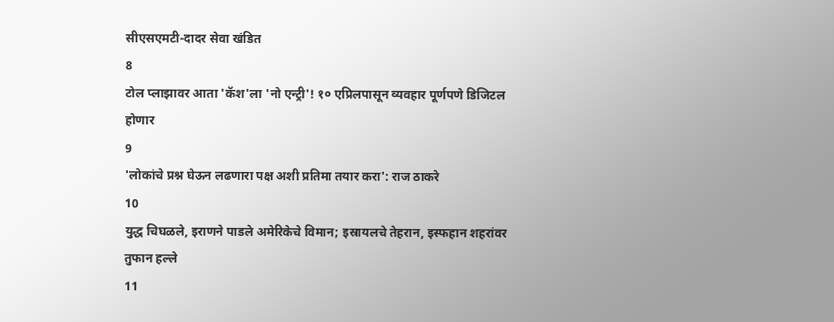सीएसएमटी-दादर सेवा खंडित
8
टोल प्लाझावर आता 'कॅश'ला 'नो एन्ट्री'! १० एप्रिलपासून व्यवहार पूर्णपणे डिजिटल होणार
9
'लोकांचे प्रश्न घेऊन लढणारा पक्ष अशी प्रतिमा तयार करा': राज ठाकरे
10
युद्ध चिघळले, इराणने पाडले अमेरिकेचे विमान; इस्रायलचे तेहरान, इस्फहान शहरांवर तुफान हल्ले
11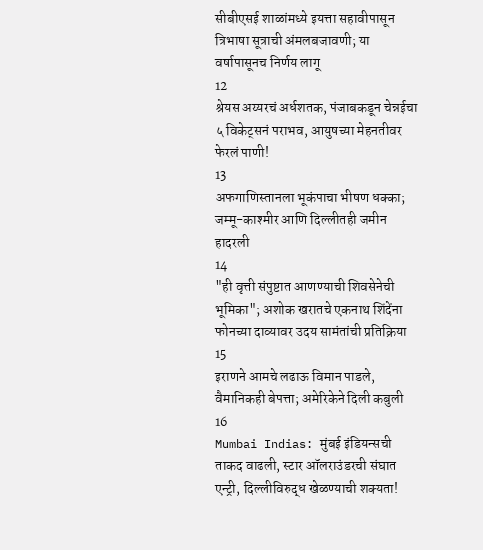सीबीएसई शाळांमध्ये इयत्ता सहावीपासून त्रिभाषा सूत्राची अंमलबजावणी; या वर्षापासूनच निर्णय लागू
12
श्रेयस अय्यरचं अर्धशतक, पंजाबकडून चेन्नईचा ५ विकेट्सनं पराभव, आयुषच्या मेहनतीवर फेरलं पाणी!
13
अफगाणिस्तानला भूकंपाचा भीषण धक्का; जम्मू-काश्मीर आणि दिल्लीतही जमीन हादरली
14
"ही वृत्ती संपुष्टात आणण्याची शिवसेनेची भूमिका"; अशोक खरातचे एकनाथ शिंदेंना फोनच्या दाव्यावर उदय सामंतांची प्रतिक्रिया
15
इराणने आमचे लढाऊ विमान पाडले, वैमानिकही बेपत्ता; अमेरिकेने दिली कबुली
16
Mumbai Indias: मुंबई इंडियन्सची ताकद वाढली, स्टार ऑलराउंडरची संघात एन्ट्री, दिल्लीविरुद्ध खेळण्याची शक्यता!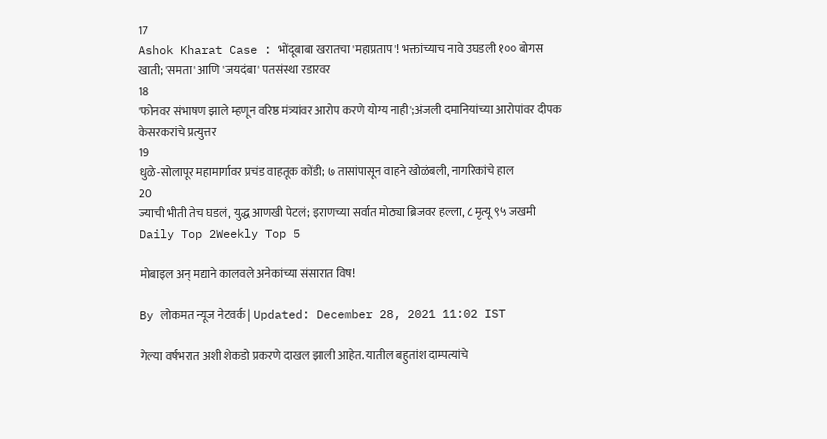17
Ashok Kharat Case : भोंदूबाबा खरातचा 'महाप्रताप'! भक्तांच्याच नावे उघडली १०० बोगस खाती; 'समता' आणि 'जयदंबा' पतसंस्था रडारवर
18
'फोनवर संभाषण झाले म्हणून वरिष्ठ मंत्र्यांवर आरोप करणे योग्य नाही';अंजली दमानियांच्या आरोपांवर दीपक केसरकरांचे प्रत्युत्तर
19
धुळे-सोलापूर महामार्गावर प्रचंड वाहतूक कोंडी; ७ तासांपासून वाहने खोळंबली, नागरिकांचे हाल
20
ज्याची भीती तेच घडलं, युद्ध आणखी पेटलं; इराणच्या सर्वात मोठ्या ब्रिजवर हल्ला, ८ मृत्यू ९५ जखमी
Daily Top 2Weekly Top 5

मोबाइल अन् मद्याने कालवले अनेकांच्या संसारात विष!

By लोकमत न्यूज नेटवर्क | Updated: December 28, 2021 11:02 IST

गेल्या वर्षभरात अशी शेकडो प्रकरणे दाखल झाली आहेत. यातील बहुतांश दाम्पत्यांचे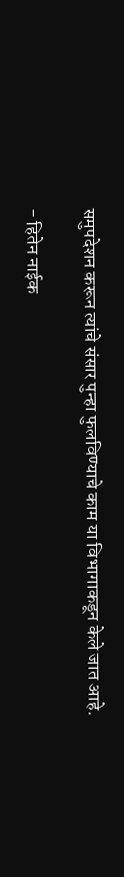समुपदेशन करून त्यांचे संसार पुन्हा फुलविण्याचे काम या विभागाकडून केले जात आहे.

- हितेन नाईक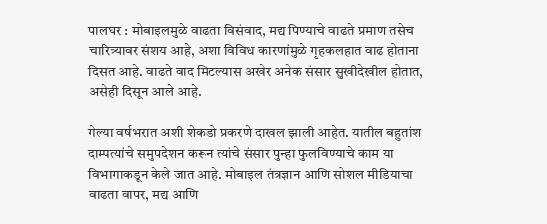पालघर : मोबाइलमुळे वाढता विसंवाद, मद्य पिण्याचे वाढते प्रमाण तसेच चारित्र्यावर संशय आहे, अशा विविध कारणांमुळे गृहकलहात वाढ होताना दिसत आहे. वाढते वाद मिटल्यास अखेर अनेक संसार सुखीदेखील होतात, असेही दिसून आले आहे.

गेल्या वर्षभरात अशी शेकडो प्रकरणे दाखल झाली आहेत. यातील बहुतांश दाम्पत्यांचे समुपदेशन करून त्यांचे संसार पुन्हा फुलविण्याचे काम या विभागाकडून केले जात आहे. मोबाइल तंत्रज्ञान आणि सोशल मीडियाचा वाढता वापर, मद्य आणि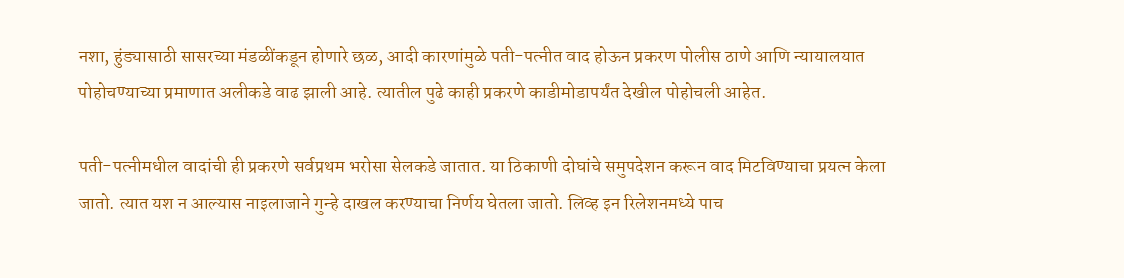नशा, हुंड्यासाठी सासरच्या मंडळींकडून होणारे छळ, आदी कारणांमुळे पती-पत्नीत वाद होऊन प्रकरण पोलीस ठाणे आणि न्यायालयात पोहोचण्याच्या प्रमाणात अलीकडे वाढ झाली आहे. त्यातील पुढे काही प्रकरणे काडीमोडापर्यंत देखील पोहोचली आहेत.

पती-पत्नीमधील वादांची ही प्रकरणे सर्वप्रथम भरोसा सेलकडे जातात. या ठिकाणी दोघांचे समुपदेशन करून वाद मिटविण्याचा प्रयत्न केला जातो. त्यात यश न आल्यास नाइलाजाने गुन्हे दाखल करण्याचा निर्णय घेतला जातो. लिव्ह इन रिलेशनमध्ये पाच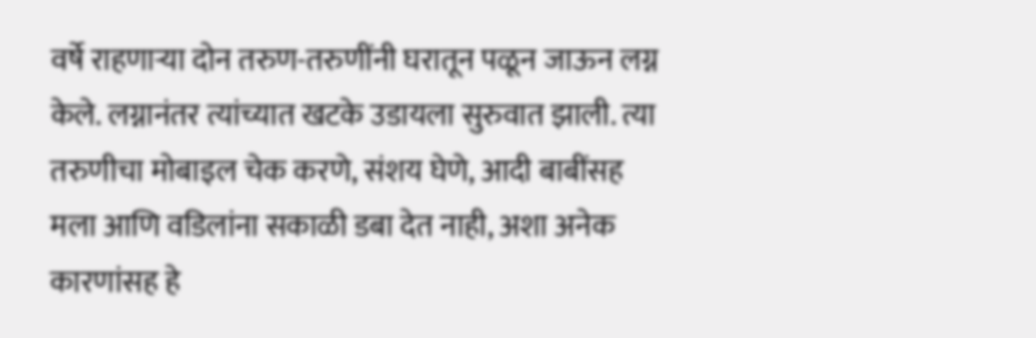वर्षे राहणाऱ्या दोन तरुण-तरुणींनी घरातून पळून जाऊन लग्न केले. लग्नानंतर त्यांच्यात खटके उडायला सुरुवात झाली. त्या तरुणीचा मोबाइल चेक करणे, संशय घेणे, आदी बाबींसह मला आणि वडिलांना सकाळी डबा देत नाही, अशा अनेक कारणांसह हे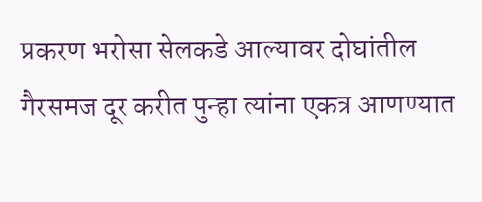प्रकरण भरोसा सेलकडे आल्यावर दोघांतील गैरसमज दूर करीत पुन्हा त्यांना एकत्र आणण्यात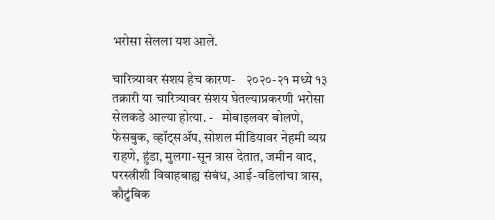भरोसा सेलला यश आले.

चारित्र्यावर संशय हेच कारण-    २०२०-२१ मध्ये १३ तक्रारी या चारित्र्यावर संशय घेतल्याप्रकरणी भरोसा सेलकडे आल्या होत्या. -   मोबाइलवर बोलणे, फेसबुक, व्हॉट्सॲप, सोशल मीडियावर नेहमी व्यग्र राहणे, हुंडा, मुलगा-सून त्रास देतात, जमीन वाद, परस्त्रीशी विवाहबाह्य संबंध, आई-वडिलांचा त्रास, कौटुंबिक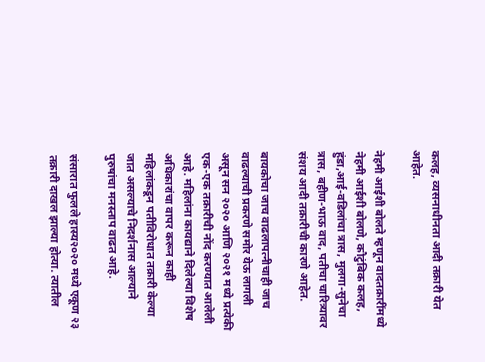कलह, व्यसनाधीनता आदी तक्रारी येत आहेत.

नेहमी आईशी बोलते म्हणून वादतक्रारींमध्ये नेहमी आईशी बोलणे, कौटुंबिक कलह, हुंडा,आई-वडिलांचा त्रास, मुलगा-सुनेचा त्रास, बहीण-भाऊ वाद, पतीचा चारित्र्यावर संशय आदी तक्रारीची कारणे आहेत.

बायकोचा जाच वाढलापत्नीचाही जाच वाढल्याची प्रकरणे समोर येऊ लागली असून सन २०२० आणि २०२१ मध्ये प्रत्येकी एक-एक तक्रारीची नोंद करण्यात आलेली आहे. महिलांना कायद्याने दिलेल्या विशेष अधिकारांचा वापर करून काही महिलांकडून पतीविरोधात तक्रारी केल्या जात असल्याचे निदर्शनास आल्याने पुरुषांचा मनस्ताप वाढत आहे.

संसारात फुलले हास्य२०२० मध्ये एकूण २३ तक्रारी दाखल झाल्या होत्या. त्यातील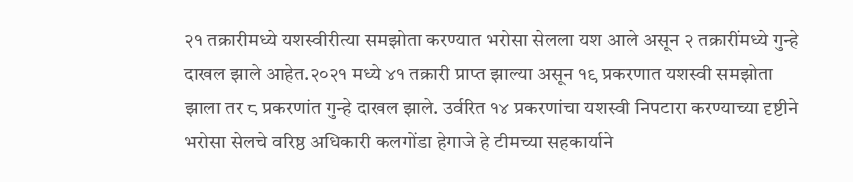२१ तक्रारीमध्ये यशस्वीरीत्या समझोता करण्यात भरोसा सेलला यश आले असून २ तक्रारींमध्ये गुन्हे दाखल झाले आहेत.२०२१ मध्ये ४१ तक्रारी प्राप्त झाल्या असून १९ प्रकरणात यशस्वी समझोता झाला तर ८ प्रकरणांत गुन्हे दाखल झाले. उर्वरित १४ प्रकरणांचा यशस्वी निपटारा करण्याच्या दृष्टीने भरोसा सेलचे वरिष्ठ अधिकारी कलगोंडा हेगाजे हे टीमच्या सहकार्याने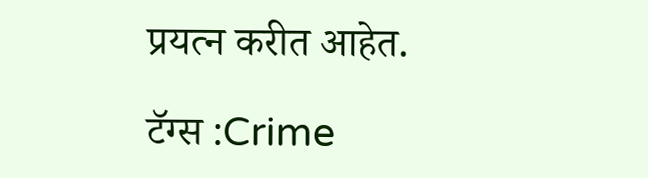प्रयत्न करीत आहेत.

टॅग्स :Crime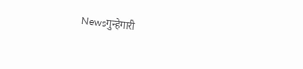Newsगुन्हेगारी